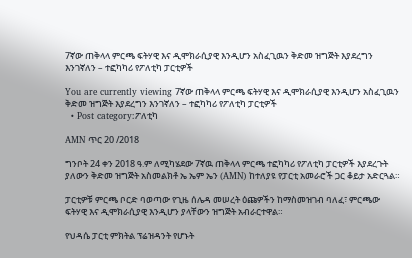7ኛው ጠቅላላ ምርጫ ፍትሃዊ እና ዲሞክራሲያዊ እንዲሆን አስፈጊዉን ቅድመ ዝግጅት እያደረግን እንገኛለን – ተፎካካሪ የፖለቲካ ፓርቲዎች

You are currently viewing 7ኛው ጠቅላላ ምርጫ ፍትሃዊ እና ዲሞክራሲያዊ እንዲሆን አስፈጊዉን ቅድመ ዝግጅት እያደረግን እንገኛለን – ተፎካካሪ የፖለቲካ ፓርቲዎች
  • Post category:ፖለቲካ

AMN ጥር 20 /2018

ግንቦት 24 ቀን 2018 ዓ.ም ለሚካሄደው 7ኛዉ ጠቅላላ ምርጫ ተፎካካሪ የፖለቲካ ፓርቲዎች እያደረጉት ያለውን ቅድመ ዝግጅት አስመልክቶ ኤ ኤም ኤን (AMN) ከተለያዩ የፓርቲ አመራሮች ጋር ቆይታ አድርጓል።

ፓርቲዎቹ ምርጫ ቦርድ ባወጣው የጊዜ ሰሌዳ መሠረት ዕጩዎችን ከማስመዝገብ ባለፈ፣ ምርጫው ፍትሃዊ እና ዲሞክራሲያዊ እንዲሆን ያላቸውን ዝግጅት አብራርተዋል።

የህዳሴ ፓርቲ ምክትል ፕሬዝዳንት የሆኑት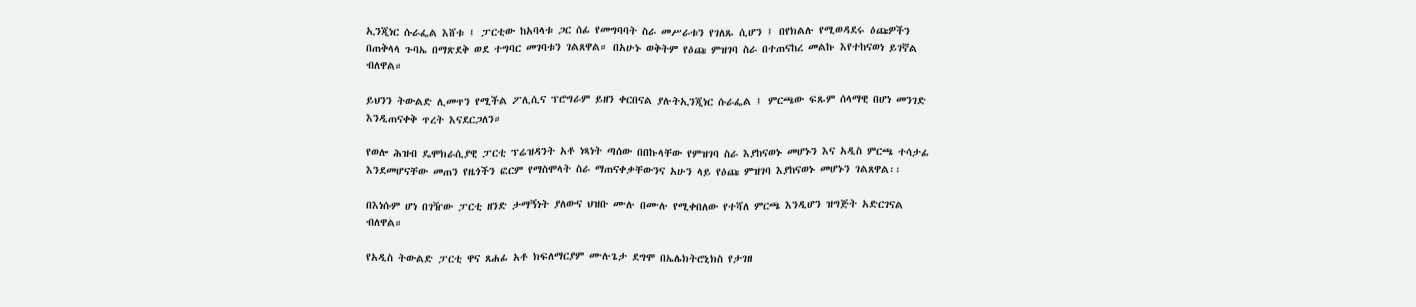ኢንጂነር ሱራፌል እሸቱ ፤ ፓርቲው ከአባላቱ ጋር ሰፊ የመግባባት ስራ መሥራቱን የገለጹ ሲሆን ፤ በየክልሉ የሚወዳደሩ ዕጩዎችን በጠቅላላ ጉባኤ በማጽደቅ ወደ ተግባር መገባቱን ገልጸዋል። በአሁኑ ወቅትም የዕጩ ምዝገባ ስራ በተጠናከረ መልኩ እየተከናወነ ይገኛል ብለዋል።

ይህንን ትውልድ ሊመጥን የሚችል ፖሊሲና ፕሮግራም ይዘን ቀርበናል ያሉትኢንጂነር ሱራፌል ፤ ምርጫው ፍጹም ሰላማዊ በሆነ መንገድ እንዲጠናቀቅ ጥረት እናደርጋለን።

የወሎ ሕዝብ ዴሞክራሲያዊ ፓርቲ ፕሬዝዳንት አቶ ነጻነት ጣሰው በበኩላቸው የምዝገባ ስራ እያከናወኑ መሆኑን እና አዲስ ምርጫ ተሳታፊ እንደመሆናቸው መጠን የዜጎችን ፎርም የማስሞላት ስራ ማጠናቀቃቸውንና አሁን ላይ የዕጩ ምዝገባ እያከናወኑ መሆኑን ገልጸዋል፡፡

በእነሱም ሆነ በገዥው ፓርቲ ዘንድ ታማኝነት ያለውና ህዝቡ ሙሉ በሙሉ የሚቀበለው የተሻለ ምርጫ እንዲሆን ዝግጅት አድርገናል ብለዋል።

የአዲስ ትውልድ ፓርቲ ዋና ጸሐፊ አቶ ክፍለማርያም ሙሉጌታ ደግሞ በኤሌክትሮኒክስ የታገዘ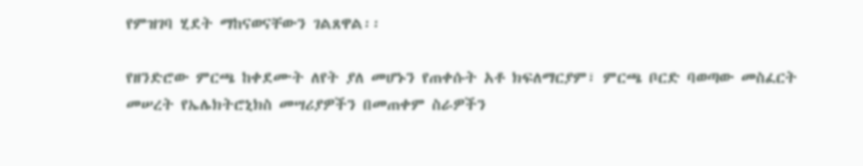የምዝገባ ሂደት ማከናወናቸውን ገልጸዋል፡፡

የዘንድሮው ምርጫ ከቀደሙት ለየት ያለ መሆኑን የጠቀሱት አቶ ክፍለማርያም፣ ምርጫ ቦርድ ባወጣው መስፈርት መሠረት የኤሌክትሮኒክስ መሣሪያዎችን በመጠቀም ስራዎችን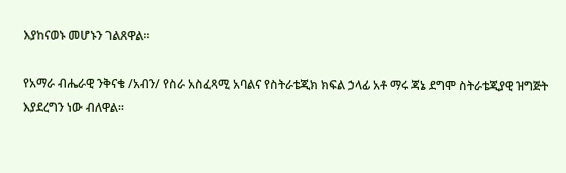እያከናወኑ መሆኑን ገልጸዋል።

የአማራ ብሔራዊ ንቅናቄ /አብን/ የስራ አስፈጻሚ አባልና የስትራቴጂክ ክፍል ኃላፊ አቶ ማሩ ጃኔ ደግሞ ስትራቴጂያዊ ዝግጅት እያደረግን ነው ብለዋል፡፡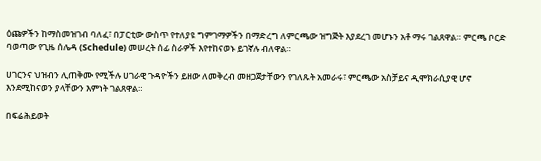ዕጩዎችን ከማስመዝገብ ባለፈ፣ በፓርቲው ውስጥ የተለያዩ ግምገማዎችን በማድረግ ለምርጫው ዝግጅት እያደረገ መሆኑን አቶ ማሩ ገልጸዋል። ምርጫ ቦርድ ባወጣው የጊዜ ሰሌዳ (Schedule) መሠረት ሰፊ ስራዎች እየተከናወኑ ይገኛሉ ብለዋል።

ሀገርንና ህዝብን ሊጠቅሙ የሚችሉ ሀገራዊ ጉዳዮችን ይዘው ለመቅረብ መዘጋጀታቸውን የገለጹት አመራሩ፣ ምርጫው አስቻይና ዲሞክራሲያዊ ሆኖ እንደሚከናወን ያላቸውን እምነት ገልጸዋል።

በፍሬሕይወት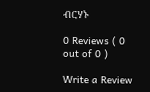ብርሃኑ

0 Reviews ( 0 out of 0 )

Write a Review